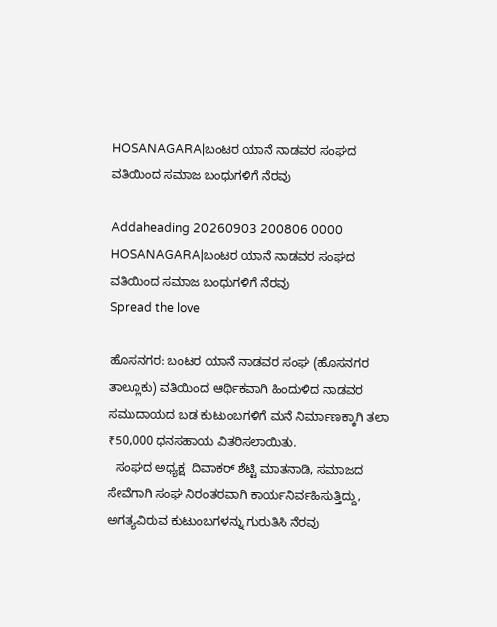HOSANAGARA|ಬಂಟರ ಯಾನೆ ನಾಡವರ ಸಂಘದ ವತಿಯಿಂದ ಸಮಾಜ ಬಂಧುಗಳಿಗೆ ನೆರವು

Addaheading 20260903 200806 0000 HOSANAGARA|ಬಂಟರ ಯಾನೆ ನಾಡವರ ಸಂಘದ ವತಿಯಿಂದ ಸಮಾಜ ಬಂಧುಗಳಿಗೆ ನೆರವು
Spread the love

ಹೊಸನಗರ: ಬಂಟರ ಯಾನೆ ನಾಡವರ ಸಂಘ (ಹೊಸನಗರ ತಾಲ್ಲೂಕು) ವತಿಯಿಂದ ಆರ್ಥಿಕವಾಗಿ ಹಿಂದುಳಿದ ನಾಡವರ ಸಮುದಾಯದ ಬಡ ಕುಟುಂಬಗಳಿಗೆ ಮನೆ ನಿರ್ಮಾಣಕ್ಕಾಗಿ ತಲಾ ₹50,000 ಧನಸಹಾಯ ವಿತರಿಸಲಾಯಿತು.
  ಸಂಘದ ಅಧ್ಯಕ್ಷ  ದಿವಾಕರ್ ಶೆಟ್ಟಿ ಮಾತನಾಡಿ, ಸಮಾಜದ ಸೇವೆಗಾಗಿ ಸಂಘ ನಿರಂತರವಾಗಿ ಕಾರ್ಯನಿರ್ವಹಿಸುತ್ತಿದ್ದು, ಅಗತ್ಯವಿರುವ ಕುಟುಂಬಗಳನ್ನು ಗುರುತಿಸಿ ನೆರವು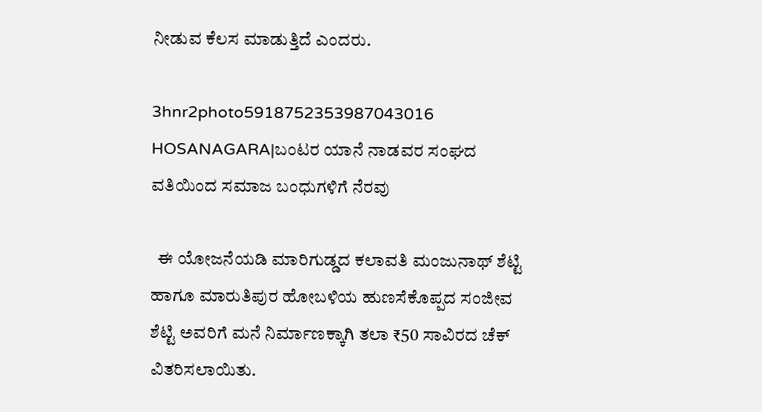ನೀಡುವ ಕೆಲಸ ಮಾಡುತ್ತಿದೆ ಎಂದರು.

3hnr2photo5918752353987043016 HOSANAGARA|ಬಂಟರ ಯಾನೆ ನಾಡವರ ಸಂಘದ ವತಿಯಿಂದ ಸಮಾಜ ಬಂಧುಗಳಿಗೆ ನೆರವು

  ಈ ಯೋಜನೆಯಡಿ ಮಾರಿಗುಡ್ಡದ ಕಲಾವತಿ ಮಂಜುನಾಥ್ ಶೆಟ್ಟಿ ಹಾಗೂ ಮಾರುತಿಪುರ ಹೋಬಳಿಯ ಹುಣಸೆಕೊಪ್ಪದ ಸಂಜೀವ ಶೆಟ್ಟಿ ಅವರಿಗೆ ಮನೆ ನಿರ್ಮಾಣಕ್ಕಾಗಿ ತಲಾ ₹50 ಸಾವಿರದ ಚೆಕ್ ವಿತರಿಸಲಾಯಿತು.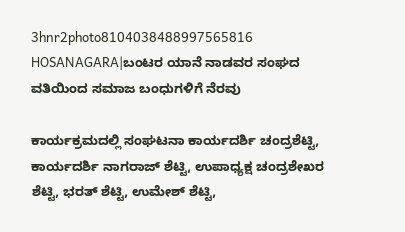3hnr2photo8104038488997565816 HOSANAGARA|ಬಂಟರ ಯಾನೆ ನಾಡವರ ಸಂಘದ ವತಿಯಿಂದ ಸಮಾಜ ಬಂಧುಗಳಿಗೆ ನೆರವು

ಕಾರ್ಯಕ್ರಮದಲ್ಲಿ ಸಂಘಟನಾ ಕಾರ್ಯದರ್ಶಿ ಚಂದ್ರಶೆಟ್ಟಿ, ಕಾರ್ಯದರ್ಶಿ ನಾಗರಾಜ್ ಶೆಟ್ಟಿ, ಉಪಾಧ್ಯಕ್ಷ ಚಂದ್ರಶೇಖರ ಶೆಟ್ಟಿ, ಭರತ್ ಶೆಟ್ಟಿ, ಉಮೇಶ್ ಶೆಟ್ಟಿ,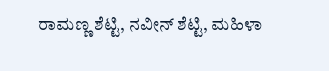ರಾಮಣ್ಣ ಶೆಟ್ಟಿ, ನವೀನ್ ಶೆಟ್ಟಿ, ಮಹಿಳಾ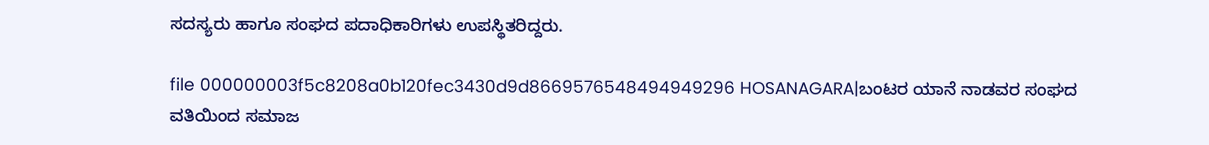ಸದಸ್ಯರು ಹಾಗೂ ಸಂಘದ ಪದಾಧಿಕಾರಿಗಳು ಉಪಸ್ಥಿತರಿದ್ದರು.

file 000000003f5c8208a0b120fec3430d9d8669576548494949296 HOSANAGARA|ಬಂಟರ ಯಾನೆ ನಾಡವರ ಸಂಘದ ವತಿಯಿಂದ ಸಮಾಜ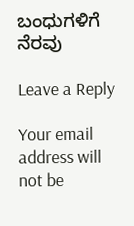ಬಂಧುಗಳಿಗೆ ನೆರವು

Leave a Reply

Your email address will not be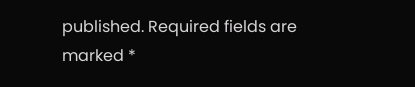published. Required fields are marked *